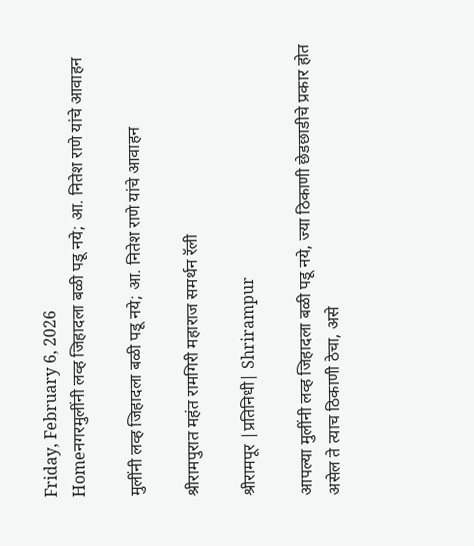Friday, February 6, 2026
Homeनगरमुलींनी लव्ह जिहादला बळी पडू नये; आ. नितेश राणे यांचे आवाहन

मुलींनी लव्ह जिहादला बळी पडू नये; आ. नितेश राणे यांचे आवाहन

श्रीरामपुरात महंत रामगिरी महाराज समर्थन रॅली

श्रीरामपूर |प्रतिनिधी| Shrirampur

आपल्या मुलींनी लव्ह जिहादला बळी पडू नये, ज्या ठिकाणी छेडछाडीचे प्रकार होत असेल ते त्याच ठिकाणी ठेचा, असे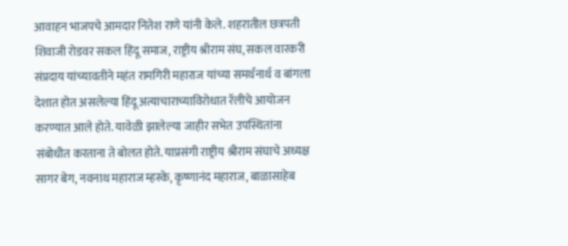आवाहन भाजपचे आमदार नितेश राणे यांनी केले. शहरातील छत्रपती शिवाजी रोडवर सकल हिंदू समाज, राष्ट्रीय श्रीराम संघ, सकल वारकरी संप्रदाय यांच्यावतीने महंत रामगिरी महाराज यांच्या समर्थनार्थ व बांगला देशात होत असलेल्या हिंदू अत्याचाराच्याविरोधात रॅलीचे आयोजन करण्यात आले होते. यावेळी झालेल्या जाहीर सभेत उपस्थितांना संबोधीत करताना ते बोलत होते. याप्रसंगी राष्ट्रीय श्रीराम संघाचे अध्यक्ष सागर बेग, नवनाथ महाराज म्हस्के, कृष्णानंद महाराज, बाळासाहेब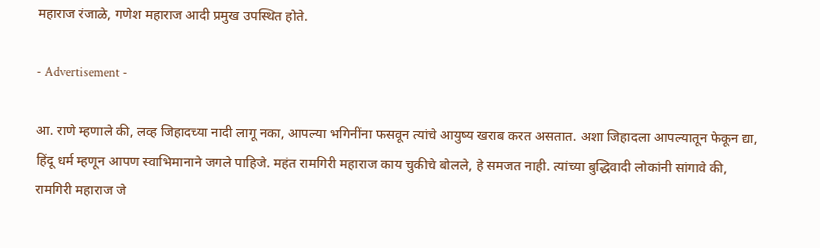महाराज रंजाळे, गणेश महाराज आदी प्रमुख उपस्थित होते.

- Advertisement -

आ. राणे म्हणाले की, लव्ह जिहादच्या नादी लागू नका, आपल्या भगिनींना फसवून त्यांचे आयुष्य खराब करत असतात. अशा जिहादला आपल्यातून फेकून द्या, हिंदू धर्म म्हणून आपण स्वाभिमानाने जगले पाहिजे. महंत रामगिरी महाराज काय चुकीचे बोलले, हे समजत नाही. त्यांच्या बुद्धिवादी लोकांनी सांगावे की, रामगिरी महाराज जे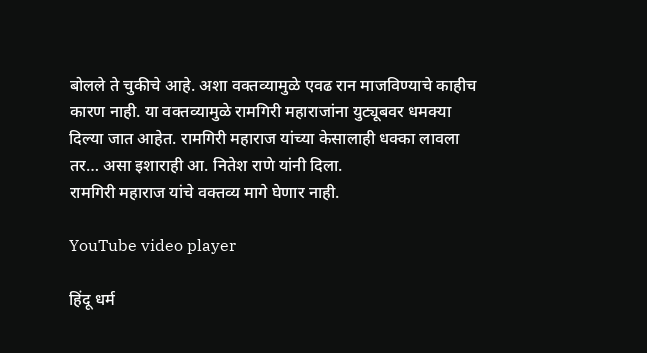बोलले ते चुकीचे आहे. अशा वक्तव्यामुळे एवढ रान माजविण्याचे काहीच कारण नाही. या वक्तव्यामुळे रामगिरी महाराजांना युट्यूबवर धमक्या दिल्या जात आहेत. रामगिरी महाराज यांच्या केसालाही धक्का लावला तर… असा इशाराही आ. नितेश राणे यांनी दिला.
रामगिरी महाराज यांचे वक्तव्य मागे घेणार नाही.

YouTube video player

हिंदू धर्म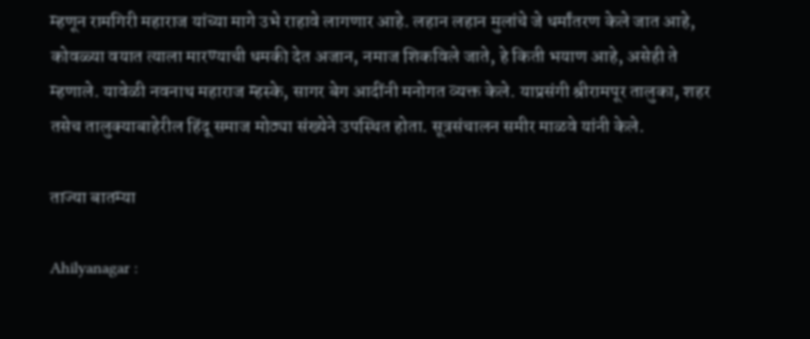म्हणून रामगिरी महाराज यांच्या मागे उभे राहावे लागणार आहे. लहान लहान मुलांचे जे धर्मांतरण केले जात आहे, कोवळ्या वयात त्याला मारण्याची धमकी देत अजान, नमाज शिकविले जाते, हे किती भयाण आहे, असेही ते म्हणाले. यावेळी नवनाथ महाराज म्हस्के, सागर बेग आदींनी मनोगत व्यक्त केले. याप्रसंगी श्रीरामपूर तालुका, शहर तसेच तालुक्याबाहेरील हिंदू समाज मोठ्या संख्येने उपस्थित होता. सूत्रसंचालन समीर माळवे यांनी केले.

ताज्या बातम्या

Ahilyanagar :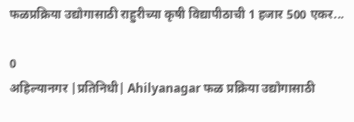फळप्रक्रिया उद्योगासाठी राहुरीच्या कृषी विद्यापीठाची 1 हजार 500 एकर...

0
अहिल्यानगर |प्रतिनिधी| Ahilyanagar फळ प्रक्रिया उद्योगासाठी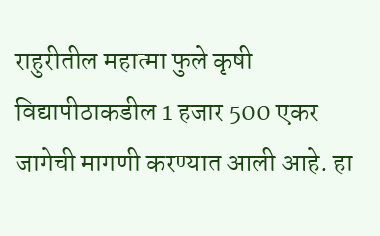राहुरीतील महात्मा फुले कृषी विद्यापीठाकडील 1 हजार 500 एकर जागेची मागणी करण्यात आली आहे. हा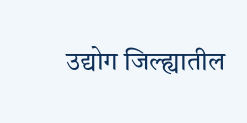उद्योग जिल्ह्यातील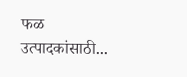फळ उत्पादकांसाठी...